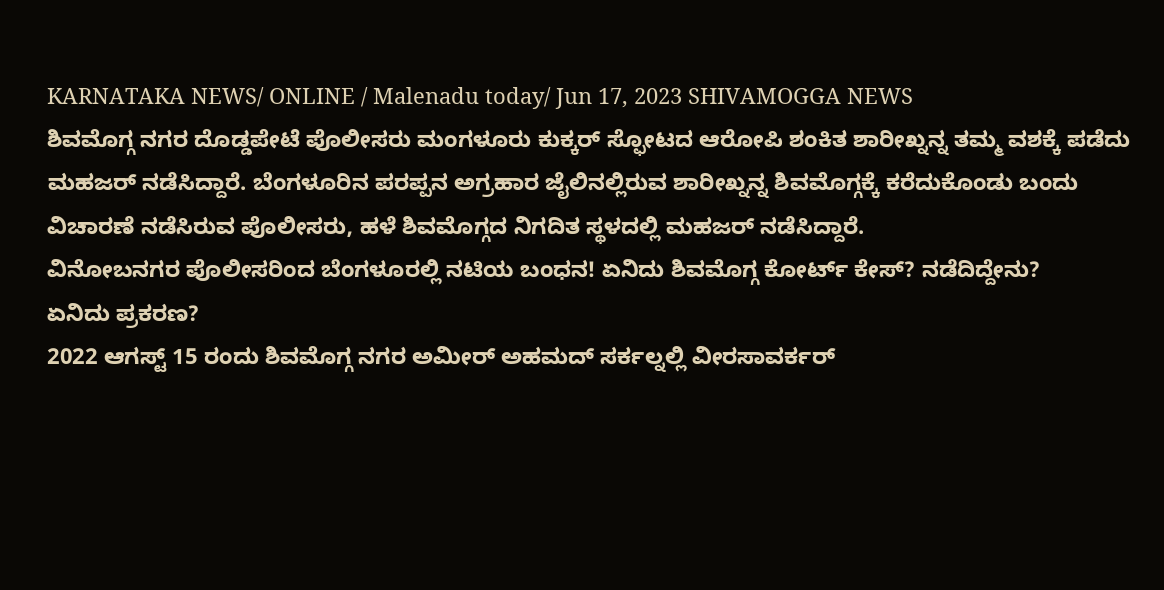KARNATAKA NEWS/ ONLINE / Malenadu today/ Jun 17, 2023 SHIVAMOGGA NEWS
ಶಿವಮೊಗ್ಗ ನಗರ ದೊಡ್ಡಪೇಟೆ ಪೊಲೀಸರು ಮಂಗಳೂರು ಕುಕ್ಕರ್ ಸ್ಫೋಟದ ಆರೋಪಿ ಶಂಕಿತ ಶಾರೀಖ್ನನ್ನ ತಮ್ಮ ವಶಕ್ಕೆ ಪಡೆದು ಮಹಜರ್ ನಡೆಸಿದ್ದಾರೆ. ಬೆಂಗಳೂರಿನ ಪರಪ್ಪನ ಅಗ್ರಹಾರ ಜೈಲಿನಲ್ಲಿರುವ ಶಾರೀಖ್ನನ್ನ ಶಿವಮೊಗ್ಗಕ್ಕೆ ಕರೆದುಕೊಂಡು ಬಂದು ವಿಚಾರಣೆ ನಡೆಸಿರುವ ಪೊಲೀಸರು, ಹಳೆ ಶಿವಮೊಗ್ಗದ ನಿಗದಿತ ಸ್ಥಳದಲ್ಲಿ ಮಹಜರ್ ನಡೆಸಿದ್ದಾರೆ.
ವಿನೋಬನಗರ ಪೊಲೀಸರಿಂದ ಬೆಂಗಳೂರಲ್ಲಿ ನಟಿಯ ಬಂಧನ! ಏನಿದು ಶಿವಮೊಗ್ಗ ಕೋರ್ಟ್ ಕೇಸ್? ನಡೆದಿದ್ದೇನು?
ಏನಿದು ಪ್ರಕರಣ?
2022 ಆಗಸ್ಟ್ 15 ರಂದು ಶಿವಮೊಗ್ಗ ನಗರ ಅಮೀರ್ ಅಹಮದ್ ಸರ್ಕಲ್ನಲ್ಲಿ ವೀರಸಾವರ್ಕರ್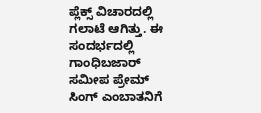ಪ್ಲೆಕ್ಸ್ ವಿಚಾರದಲ್ಲಿ ಗಲಾಟೆ ಆಗಿತ್ತು. ಈ ಸಂದರ್ಭದಲ್ಲಿ ಗಾಂಧಿಬಜಾರ್ ಸಮೀಪ ಪ್ರೇಮ್ ಸಿಂಗ್ ಎಂಬಾತನಿಗೆ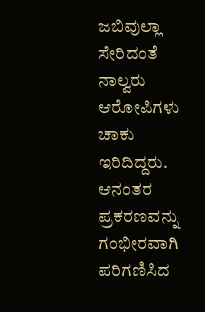ಜಬಿವುಲ್ಲಾ ಸೇರಿದಂತೆ ನಾಲ್ವರು ಆರೋಪಿಗಳು ಚಾಕು ಇರಿದಿದ್ದರು. ಆನಂತರ ಪ್ರಕರಣವನ್ನು ಗಂಭೀರವಾಗಿ ಪರಿಗಣಿಸಿದ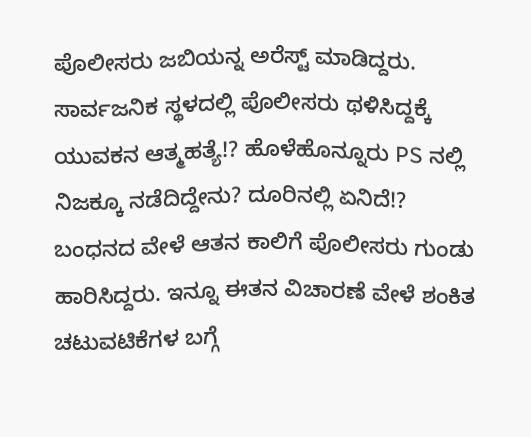ಪೊಲೀಸರು ಜಬಿಯನ್ನ ಅರೆಸ್ಟ್ ಮಾಡಿದ್ದರು.
ಸಾರ್ವಜನಿಕ ಸ್ಥಳದಲ್ಲಿ ಪೊಲೀಸರು ಥಳಿಸಿದ್ದಕ್ಕೆ ಯುವಕನ ಆತ್ಮಹತ್ಯೆ!? ಹೊಳೆಹೊನ್ನೂರು PS ನಲ್ಲಿ ನಿಜಕ್ಕೂ ನಡೆದಿದ್ದೇನು? ದೂರಿನಲ್ಲಿ ಏನಿದೆ!?
ಬಂಧನದ ವೇಳೆ ಆತನ ಕಾಲಿಗೆ ಪೊಲೀಸರು ಗುಂಡು ಹಾರಿಸಿದ್ದರು. ಇನ್ನೂ ಈತನ ವಿಚಾರಣೆ ವೇಳೆ ಶಂಕಿತ ಚಟುವಟಿಕೆಗಳ ಬಗ್ಗೆ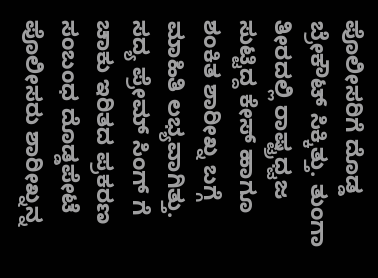ಪೊಲೀಸರಿಗೆ ದೊಡ್ಡ ಬ್ರೇಕೌಟ್ ಸಿಕ್ಕಿತ್ತು. ತುಂಗಾ ತೀರದಲ್ಲಿ ರಾಷ್ಟ್ರಧ್ವಜ ಸುಟ್ಟಿದ್ದ ಕೇಸ್ ಹಾಗೂ ಶಂಕಿತ ಶಾರೀಖ್ನ ಬಗ್ಗೆ ಮಾಹಿತಿ ಲಭ್ಯವಾಗಿತ್ತು. ಸದ್ಯ ಪ್ರೇಮ್ ಸಿಂಗ್ ಗೆ ಚಾಕು ಇರಿತದ ಪ್ರಕರಣ ಸಂಬಂಧ ದೊಡ್ಡಪೇಟೆ ಪೊಲೀಸರು ಶಾರೀಖ್ನನ್ನ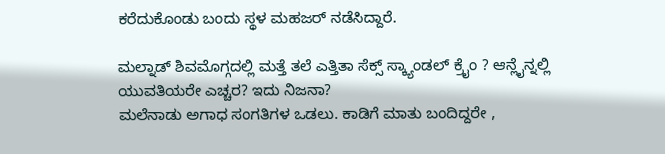ಕರೆದುಕೊಂಡು ಬಂದು ಸ್ಥಳ ಮಹಜರ್ ನಡೆಸಿದ್ದಾರೆ.

ಮಲ್ನಾಡ್ ಶಿವಮೊಗ್ಗದಲ್ಲಿ ಮತ್ತೆ ತಲೆ ಎತ್ತಿತಾ ಸೆಕ್ಸ್ ಸ್ಕ್ಯಾಂಡಲ್ ಕ್ರೈಂ ? ಆನ್ಲೈನ್ನಲ್ಲಿ ಯುವತಿಯರೇ ಎಚ್ಚರ? ಇದು ನಿಜನಾ?
ಮಲೆನಾಡು ಅಗಾಧ ಸಂಗತಿಗಳ ಒಡಲು. ಕಾಡಿಗೆ ಮಾತು ಬಂದಿದ್ದರೇ ,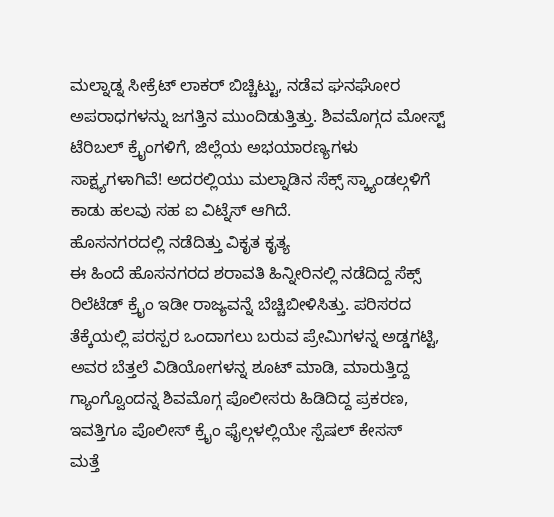ಮಲ್ನಾಡ್ನ ಸೀಕ್ರೆಟ್ ಲಾಕರ್ ಬಿಚ್ಚಿಟ್ಟು, ನಡೆವ ಘನಘೋರ ಅಪರಾಧಗಳನ್ನು ಜಗತ್ತಿನ ಮುಂದಿಡುತ್ತಿತ್ತು. ಶಿವಮೊಗ್ಗದ ಮೋಸ್ಟ್ ಟೆರಿಬಲ್ ಕ್ರೈಂಗಳಿಗೆ, ಜಿಲ್ಲೆಯ ಅಭಯಾರಣ್ಯಗಳು ಸಾಕ್ಷ್ಯಗಳಾಗಿವೆ! ಅದರಲ್ಲಿಯು ಮಲ್ನಾಡಿನ ಸೆಕ್ಸ್ ಸ್ಕ್ಯಾಂಡಲ್ಗಳಿಗೆ ಕಾಡು ಹಲವು ಸಹ ಐ ವಿಟ್ನೆಸ್ ಆಗಿದೆ.
ಹೊಸನಗರದಲ್ಲಿ ನಡೆದಿತ್ತು ವಿಕೃತ ಕೃತ್ಯ
ಈ ಹಿಂದೆ ಹೊಸನಗರದ ಶರಾವತಿ ಹಿನ್ನೀರಿನಲ್ಲಿ ನಡೆದಿದ್ದ ಸೆಕ್ಸ್ ರಿಲೆಟೆಡ್ ಕ್ರೈಂ ಇಡೀ ರಾಜ್ಯವನ್ನೆ ಬೆಚ್ಚಿಬೀಳಿಸಿತ್ತು. ಪರಿಸರದ ತೆಕ್ಕೆಯಲ್ಲಿ ಪರಸ್ಪರ ಒಂದಾಗಲು ಬರುವ ಪ್ರೇಮಿಗಳನ್ನ ಅಡ್ಡಗಟ್ಟಿ, ಅವರ ಬೆತ್ತಲೆ ವಿಡಿಯೋಗಳನ್ನ ಶೂಟ್ ಮಾಡಿ, ಮಾರುತ್ತಿದ್ದ ಗ್ಯಾಂಗ್ವೊಂದನ್ನ ಶಿವಮೊಗ್ಗ ಪೊಲೀಸರು ಹಿಡಿದಿದ್ದ ಪ್ರಕರಣ, ಇವತ್ತಿಗೂ ಪೊಲೀಸ್ ಕ್ರೈಂ ಫೈಲ್ಗಳಲ್ಲಿಯೇ ಸ್ಪೆಷಲ್ ಕೇಸಸ್
ಮತ್ತೆ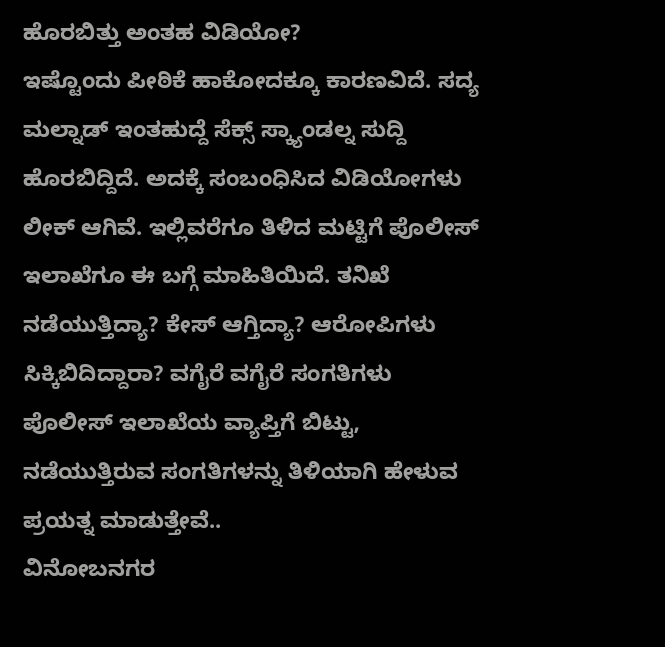ಹೊರಬಿತ್ತು ಅಂತಹ ವಿಡಿಯೋ?
ಇಷ್ಟೊಂದು ಪೀಠಿಕೆ ಹಾಕೋದಕ್ಕೂ ಕಾರಣವಿದೆ. ಸದ್ಯ ಮಲ್ನಾಡ್ ಇಂತಹುದ್ದೆ ಸೆಕ್ಸ್ ಸ್ಕ್ಯಾಂಡಲ್ನ ಸುದ್ದಿ ಹೊರಬಿದ್ದಿದೆ. ಅದಕ್ಕೆ ಸಂಬಂಧಿಸಿದ ವಿಡಿಯೋಗಳು ಲೀಕ್ ಆಗಿವೆ. ಇಲ್ಲಿವರೆಗೂ ತಿಳಿದ ಮಟ್ಟಿಗೆ ಪೊಲೀಸ್ ಇಲಾಖೆಗೂ ಈ ಬಗ್ಗೆ ಮಾಹಿತಿಯಿದೆ. ತನಿಖೆ ನಡೆಯುತ್ತಿದ್ಯಾ? ಕೇಸ್ ಆಗ್ತಿದ್ಯಾ? ಆರೋಪಿಗಳು ಸಿಕ್ಕಿಬಿದಿದ್ದಾರಾ? ವಗೈರೆ ವಗೈರೆ ಸಂಗತಿಗಳು ಪೊಲೀಸ್ ಇಲಾಖೆಯ ವ್ಯಾಪ್ತಿಗೆ ಬಿಟ್ಟು, ನಡೆಯುತ್ತಿರುವ ಸಂಗತಿಗಳನ್ನು ತಿಳಿಯಾಗಿ ಹೇಳುವ ಪ್ರಯತ್ನ ಮಾಡುತ್ತೇವೆ..
ವಿನೋಬನಗರ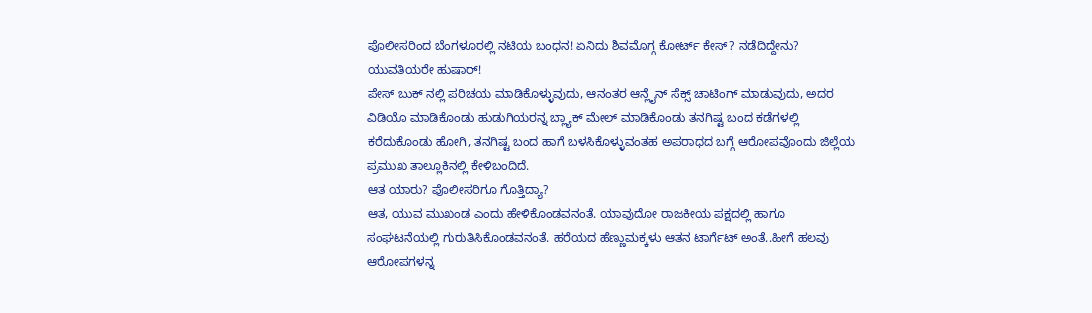ಪೊಲೀಸರಿಂದ ಬೆಂಗಳೂರಲ್ಲಿ ನಟಿಯ ಬಂಧನ! ಏನಿದು ಶಿವಮೊಗ್ಗ ಕೋರ್ಟ್ ಕೇಸ್? ನಡೆದಿದ್ದೇನು?
ಯುವತಿಯರೇ ಹುಷಾರ್!
ಪೇಸ್ ಬುಕ್ ನಲ್ಲಿ ಪರಿಚಯ ಮಾಡಿಕೊಳ್ಳುವುದು, ಆನಂತರ ಆನ್ಲೈನ್ ಸೆಕ್ಸ್ ಚಾಟಿಂಗ್ ಮಾಡುವುದು, ಅದರ ವಿಡಿಯೊ ಮಾಡಿಕೊಂಡು ಹುಡುಗಿಯರನ್ನ ಬ್ಲ್ಯಾಕ್ ಮೇಲ್ ಮಾಡಿಕೊಂಡು ತನಗಿಷ್ಟ ಬಂದ ಕಡೆಗಳಲ್ಲಿ ಕರೆದುಕೊಂಡು ಹೋಗಿ, ತನಗಿಷ್ಟ ಬಂದ ಹಾಗೆ ಬಳಸಿಕೊಳ್ಳುವಂತಹ ಅಪರಾಧದ ಬಗ್ಗೆ ಆರೋಪವೊಂದು ಜಿಲ್ಲೆಯ ಪ್ರಮುಖ ತಾಲ್ಲೂಕಿನಲ್ಲಿ ಕೇಳಿಬಂದಿದೆ.
ಆತ ಯಾರು? ಪೊಲೀಸರಿಗೂ ಗೊತ್ತಿದ್ಯಾ?
ಆತ, ಯುವ ಮುಖಂಡ ಎಂದು ಹೇಳಿಕೊಂಡವನಂತೆ. ಯಾವುದೋ ರಾಜಕೀಯ ಪಕ್ಷದಲ್ಲಿ ಹಾಗೂ ಸಂಘಟನೆಯಲ್ಲಿ ಗುರುತಿಸಿಕೊಂಡವನಂತೆ. ಹರೆಯದ ಹೆಣ್ಣುಮಕ್ಕಳು ಆತನ ಟಾರ್ಗೆಟ್ ಅಂತೆ..ಹೀಗೆ ಹಲವು ಆರೋಪಗಳನ್ನ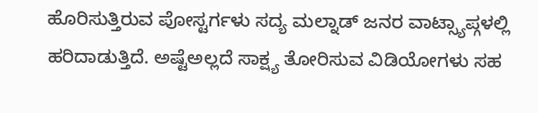ಹೊರಿಸುತ್ತಿರುವ ಪೋಸ್ಟರ್ಗಳು ಸದ್ಯ ಮಲ್ನಾಡ್ ಜನರ ವಾಟ್ಸ್ಯಾಪ್ಗಳಲ್ಲಿ ಹರಿದಾಡುತ್ತಿದೆ. ಅಷ್ಟೆಅಲ್ಲದೆ ಸಾಕ್ಷ್ಯ ತೋರಿಸುವ ವಿಡಿಯೋಗಳು ಸಹ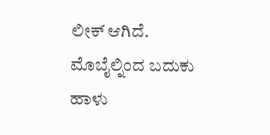ಲೀಕ್ ಆಗಿದೆ.
ಮೊಬೈಲ್ನಿಂದ ಬದುಕು ಹಾಳು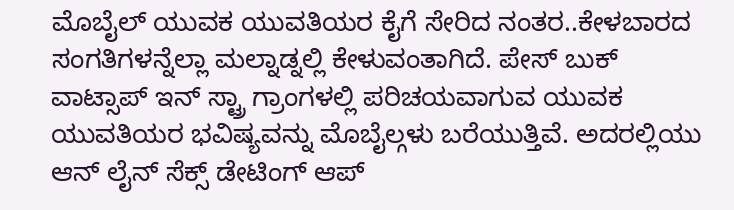ಮೊಬೈಲ್ ಯುವಕ ಯುವತಿಯರ ಕೈಗೆ ಸೇರಿದ ನಂತರ..ಕೇಳಬಾರದ ಸಂಗತಿಗಳನ್ನೆಲ್ಲಾ ಮಲ್ನಾಡ್ನಲ್ಲಿ ಕೇಳುವಂತಾಗಿದೆ. ಪೇಸ್ ಬುಕ್ ವಾಟ್ಸಾಪ್ ಇನ್ ಸ್ಟ್ರಾ ಗ್ರಾಂಗಳಲ್ಲಿ ಪರಿಚಯವಾಗುವ ಯುವಕ ಯುವತಿಯರ ಭವಿಷ್ಯವನ್ನು ಮೊಬೈಲ್ಗಳು ಬರೆಯುತ್ತಿವೆ. ಅದರಲ್ಲಿಯು ಆನ್ ಲೈನ್ ಸೆಕ್ಸ್ ಡೇಟಿಂಗ್ ಆಪ್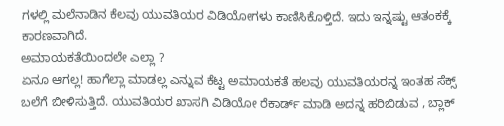ಗಳಲ್ಲಿ ಮಲೆನಾಡಿನ ಕೆಲವು ಯುವತಿಯರ ವಿಡಿಯೋಗಳು ಕಾಣಿಸಿಕೊಳ್ತಿದೆ. ಇದು ಇನ್ನಷ್ಟು ಆತಂಕಕ್ಕೆ ಕಾರಣವಾಗಿದೆ.
ಅಮಾಯಕತೆಯಿಂದಲೇ ಎಲ್ಲಾ ?
ಏನೂ ಆಗಲ್ಲ! ಹಾಗೆಲ್ಲಾ ಮಾಡಲ್ಲ ಎನ್ನುವ ಕೆಟ್ಟ ಅಮಾಯಕತೆ ಹಲವು ಯುವತಿಯರನ್ನ ಇಂತಹ ಸೆಕ್ಸ್ ಬಲೆಗೆ ಬೀಳಿಸುತ್ತಿದೆ. ಯುವತಿಯರ ಖಾಸಗಿ ವಿಡಿಯೋ ರೆಕಾರ್ಡ್ ಮಾಡಿ ಅದನ್ನ ಹರಿಬಿಡುವ , ಬ್ಲಾಕ್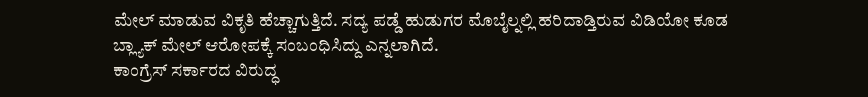ಮೇಲ್ ಮಾಡುವ ವಿಕೃತಿ ಹೆಚ್ಚಾಗುತ್ತಿದೆ. ಸದ್ಯ ಪಡ್ಡೆ ಹುಡುಗರ ಮೊಬೈಲ್ನಲ್ಲಿ ಹರಿದಾಡ್ತಿರುವ ವಿಡಿಯೋ ಕೂಡ ಬ್ಲ್ಯಾಕ್ ಮೇಲ್ ಆರೋಪಕ್ಕೆ ಸಂಬಂಧಿಸಿದ್ದು ಎನ್ನಲಾಗಿದೆ.
ಕಾಂಗ್ರೆಸ್ ಸರ್ಕಾರದ ವಿರುದ್ಧ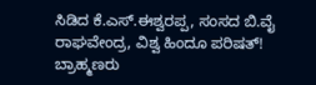ಸಿಡಿದ ಕೆ.ಎಸ್.ಈಶ್ವರಪ್ಪ, ಸಂಸದ ಬಿ.ವೈ ರಾಘವೇಂದ್ರ, ವಿಶ್ವ ಹಿಂದೂ ಪರಿಷತ್! ಬ್ರಾಹ್ಮಣರು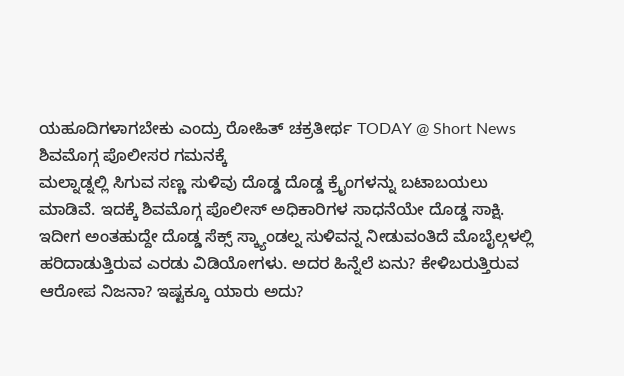ಯಹೂದಿಗಳಾಗಬೇಕು ಎಂದ್ರು ರೋಹಿತ್ ಚಕ್ರತೀರ್ಥ TODAY @ Short News
ಶಿವಮೊಗ್ಗ ಪೊಲೀಸರ ಗಮನಕ್ಕೆ
ಮಲ್ನಾಡ್ನಲ್ಲಿ ಸಿಗುವ ಸಣ್ಣ ಸುಳಿವು ದೊಡ್ಡ ದೊಡ್ಡ ಕ್ರೈಂಗಳನ್ನು ಬಟಾಬಯಲು ಮಾಡಿವೆ. ಇದಕ್ಕೆ ಶಿವಮೊಗ್ಗ ಪೊಲೀಸ್ ಅಧಿಕಾರಿಗಳ ಸಾಧನೆಯೇ ದೊಡ್ಡ ಸಾಕ್ಷಿ. ಇದೀಗ ಅಂತಹುದ್ದೇ ದೊಡ್ಡ ಸೆಕ್ಸ್ ಸ್ಕ್ಯಾಂಡಲ್ನ ಸುಳಿವನ್ನ ನೀಡುವಂತಿದೆ ಮೊಬೈಲ್ಗಳಲ್ಲಿ ಹರಿದಾಡುತ್ತಿರುವ ಎರಡು ವಿಡಿಯೋಗಳು. ಅದರ ಹಿನ್ನೆಲೆ ಏನು? ಕೇಳಿಬರುತ್ತಿರುವ ಆರೋಪ ನಿಜನಾ? ಇಷ್ಟಕ್ಕೂ ಯಾರು ಅದು?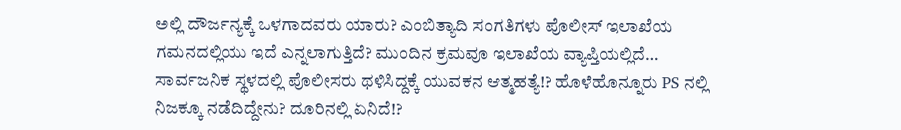ಅಲ್ಲಿ ದೌರ್ಜನ್ಯಕ್ಕೆ ಒಳಗಾದವರು ಯಾರು? ಎಂಬಿತ್ಯಾದಿ ಸಂಗತಿಗಳು ಪೊಲೀಸ್ ಇಲಾಖೆಯ ಗಮನದಲ್ಲಿಯು ಇದೆ ಎನ್ನಲಾಗುತ್ತಿದೆ? ಮುಂದಿನ ಕ್ರಮವೂ ಇಲಾಖೆಯ ವ್ಯಾಪ್ತಿಯಲ್ಲಿದೆ…
ಸಾರ್ವಜನಿಕ ಸ್ಥಳದಲ್ಲಿ ಪೊಲೀಸರು ಥಳಿಸಿದ್ದಕ್ಕೆ ಯುವಕನ ಆತ್ಮಹತ್ಯೆ!? ಹೊಳೆಹೊನ್ನೂರು PS ನಲ್ಲಿ ನಿಜಕ್ಕೂ ನಡೆದಿದ್ದೇನು? ದೂರಿನಲ್ಲಿ ಏನಿದೆ!?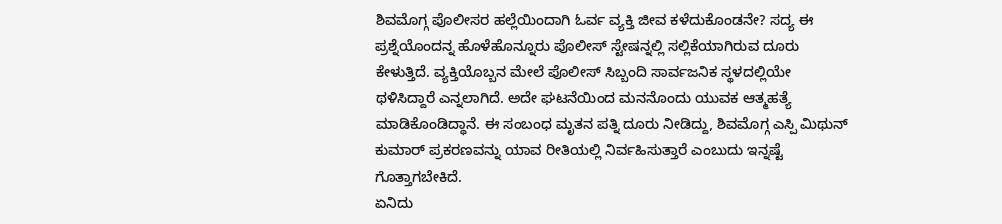ಶಿವಮೊಗ್ಗ ಪೊಲೀಸರ ಹಲ್ಲೆಯಿಂದಾಗಿ ಓರ್ವ ವ್ಯಕ್ತಿ ಜೀವ ಕಳೆದುಕೊಂಡನೇ? ಸದ್ಯ ಈ ಪ್ರಶ್ನೆಯೊಂದನ್ನ ಹೊಳೆಹೊನ್ನೂರು ಪೊಲೀಸ್ ಸ್ಟೇಷನ್ನಲ್ಲಿ ಸಲ್ಲಿಕೆಯಾಗಿರುವ ದೂರು ಕೇಳುತ್ತಿದೆ. ವ್ಯಕ್ತಿಯೊಬ್ಬನ ಮೇಲೆ ಪೊಲೀಸ್ ಸಿಬ್ಬಂದಿ ಸಾರ್ವಜನಿಕ ಸ್ಥಳದಲ್ಲಿಯೇ ಥಳಿಸಿದ್ದಾರೆ ಎನ್ನಲಾಗಿದೆ. ಅದೇ ಘಟನೆಯಿಂದ ಮನನೊಂದು ಯುವಕ ಆತ್ಮಹತ್ಯೆ ಮಾಡಿಕೊಂಡಿದ್ಧಾನೆ. ಈ ಸಂಬಂಧ ಮೃತನ ಪತ್ನಿ ದೂರು ನೀಡಿದ್ದು, ಶಿವಮೊಗ್ಗ ಎಸ್ಪಿ ಮಿಥುನ್ ಕುಮಾರ್ ಪ್ರಕರಣವನ್ನು ಯಾವ ರೀತಿಯಲ್ಲಿ ನಿರ್ವಹಿಸುತ್ತಾರೆ ಎಂಬುದು ಇನ್ನಷ್ಟೆ ಗೊತ್ತಾಗಬೇಕಿದೆ.
ಏನಿದು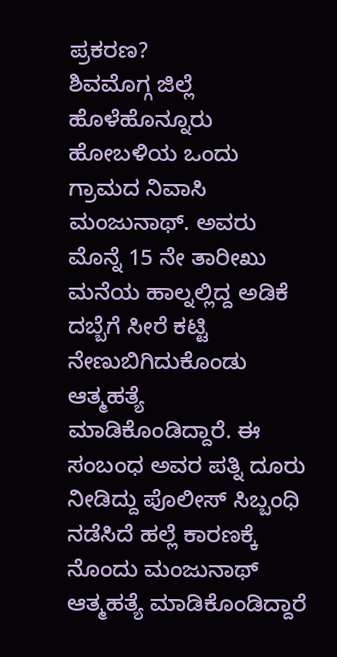ಪ್ರಕರಣ?
ಶಿವಮೊಗ್ಗ ಜಿಲ್ಲೆ ಹೊಳೆಹೊನ್ನೂರು ಹೋಬಳಿಯ ಒಂದು ಗ್ರಾಮದ ನಿವಾಸಿ ಮಂಜುನಾಥ್. ಅವರು ಮೊನ್ನೆ 15 ನೇ ತಾರೀಖು ಮನೆಯ ಹಾಲ್ನಲ್ಲಿದ್ದ ಅಡಿಕೆ ದಬ್ಬೆಗೆ ಸೀರೆ ಕಟ್ಟಿ ನೇಣುಬಿಗಿದುಕೊಂಡು ಆತ್ಮಹತ್ಯೆ ಮಾಡಿಕೊಂಡಿದ್ದಾರೆ. ಈ ಸಂಬಂಧ ಅವರ ಪತ್ನಿ ದೂರು ನೀಡಿದ್ದು ಪೊಲೀಸ್ ಸಿಬ್ಬಂಧಿ ನಡೆಸಿದೆ ಹಲ್ಲೆ ಕಾರಣಕ್ಕೆ ನೊಂದು ಮಂಜುನಾಥ್ ಆತ್ಮಹತ್ಯೆ ಮಾಡಿಕೊಂಡಿದ್ದಾರೆ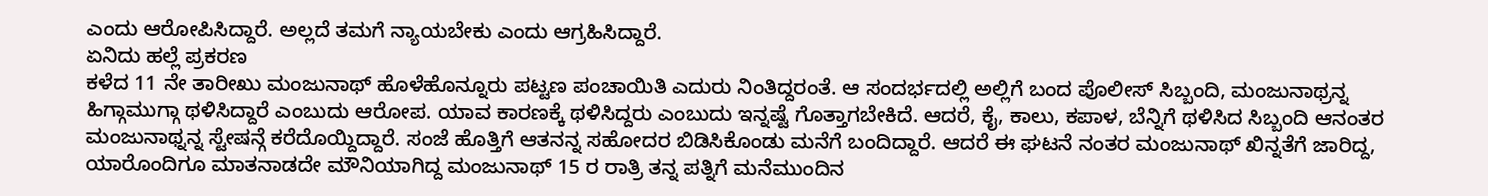ಎಂದು ಆರೋಪಿಸಿದ್ದಾರೆ. ಅಲ್ಲದೆ ತಮಗೆ ನ್ಯಾಯಬೇಕು ಎಂದು ಆಗ್ರಹಿಸಿದ್ದಾರೆ.
ಏನಿದು ಹಲ್ಲೆ ಪ್ರಕರಣ
ಕಳೆದ 11 ನೇ ತಾರೀಖು ಮಂಜುನಾಥ್ ಹೊಳೆಹೊನ್ನೂರು ಪಟ್ಟಣ ಪಂಚಾಯಿತಿ ಎದುರು ನಿಂತಿದ್ದರಂತೆ. ಆ ಸಂದರ್ಭದಲ್ಲಿ ಅಲ್ಲಿಗೆ ಬಂದ ಪೊಲೀಸ್ ಸಿಬ್ಬಂದಿ, ಮಂಜುನಾಥ್ರನ್ನ ಹಿಗ್ಗಾಮುಗ್ಗಾ ಥಳಿಸಿದ್ದಾರೆ ಎಂಬುದು ಆರೋಪ. ಯಾವ ಕಾರಣಕ್ಕೆ ಥಳಿಸಿದ್ದರು ಎಂಬುದು ಇನ್ನಷ್ಟೆ ಗೊತ್ತಾಗಬೇಕಿದೆ. ಆದರೆ, ಕೈ, ಕಾಲು, ಕಪಾಳ, ಬೆನ್ನಿಗೆ ಥಳಿಸಿದ ಸಿಬ್ಬಂದಿ ಆನಂತರ ಮಂಜುನಾಥ್ನನ್ನ ಸ್ಟೇಷನ್ಗೆ ಕರೆದೊಯ್ದಿದ್ದಾರೆ. ಸಂಜೆ ಹೊತ್ತಿಗೆ ಆತನನ್ನ ಸಹೋದರ ಬಿಡಿಸಿಕೊಂಡು ಮನೆಗೆ ಬಂದಿದ್ದಾರೆ. ಆದರೆ ಈ ಘಟನೆ ನಂತರ ಮಂಜುನಾಥ್ ಖಿನ್ನತೆಗೆ ಜಾರಿದ್ದ, ಯಾರೊಂದಿಗೂ ಮಾತನಾಡದೇ ಮೌನಿಯಾಗಿದ್ದ ಮಂಜುನಾಥ್ 15 ರ ರಾತ್ರಿ ತನ್ನ ಪತ್ನಿಗೆ ಮನೆಮುಂದಿನ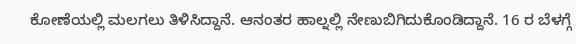ಕೋಣೆಯಲ್ಲಿ ಮಲಗಲು ತಿಳಿಸಿದ್ದಾನೆ. ಆನಂತರ ಹಾಲ್ನಲ್ಲಿ ನೇಣುಬಿಗಿದುಕೊಂಡಿದ್ದಾನೆ. 16 ರ ಬೆಳಗ್ಗೆ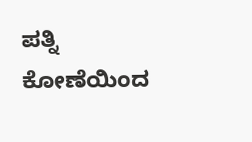ಪತ್ನಿ ಕೋಣೆಯಿಂದ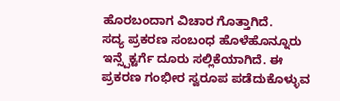ಹೊರಬಂದಾಗ ವಿಚಾರ ಗೊತ್ತಾಗಿದೆ.
ಸದ್ಯ ಪ್ರಕರಣ ಸಂಬಂಧ ಹೊಳೆಹೊನ್ನೂರು ಇನ್ಸ್ಪೆಕ್ಟರ್ಗೆ ದೂರು ಸಲ್ಲಿಕೆಯಾಗಿದೆ. ಈ ಪ್ರಕರಣ ಗಂಭೀರ ಸ್ವರೂಪ ಪಡೆದುಕೊಳ್ಳುವ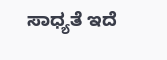ಸಾಧ್ಯತೆ ಇದೆ